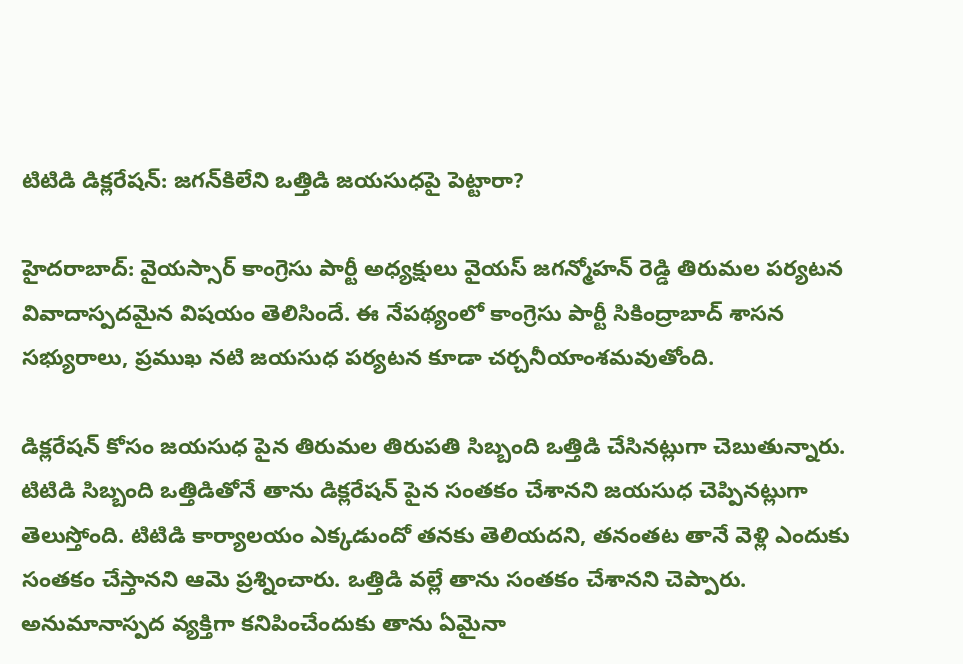టిటిడి డిక్లరేషన్: జగన్‌కిలేని ఒత్తిడి జయసుధపై పెట్టారా?

హైదరాబాద్: వైయస్సార్ కాంగ్రెసు పార్టీ అధ్యక్షులు వైయస్ జగన్మోహన్ రెడ్డి తిరుమల పర్యటన వివాదాస్పదమైన విషయం తెలిసిందే. ఈ నేపథ్యంలో కాంగ్రెసు పార్టీ సికింద్రాబాద్ శాసన సభ్యురాలు, ప్రముఖ నటి జయసుధ పర్యటన కూడా చర్చనీయాంశమవుతోంది.

డిక్లరేషన్ కోసం జయసుధ పైన తిరుమల తిరుపతి సిబ్బంది ఒత్తిడి చేసినట్లుగా చెబుతున్నారు. టిటిడి సిబ్బంది ఒత్తిడితోనే తాను డిక్లరేషన్ పైన సంతకం చేశానని జయసుధ చెప్పినట్లుగా తెలుస్తోంది. టిటిడి కార్యాలయం ఎక్కడుందో తనకు తెలియదని, తనంతట తానే వెళ్లి ఎందుకు సంతకం చేస్తానని ఆమె ప్రశ్నించారు. ఒత్తిడి వల్లే తాను సంతకం చేశానని చెప్పారు. అనుమానాస్పద వ్యక్తిగా కనిపించేందుకు తాను ఏమైనా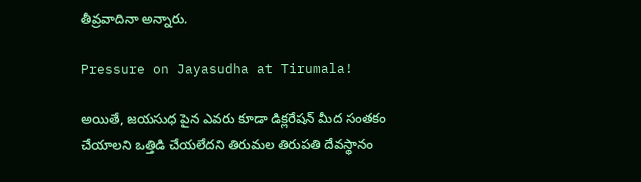తీవ్రవాదినా అన్నారు.

Pressure on Jayasudha at Tirumala!

అయితే, జయసుధ పైన ఎవరు కూడా డిక్లరేషన్ మీద సంతకం చేయాలని ఒత్తిడి చేయలేదని తిరుమల తిరుపతి దేవస్థానం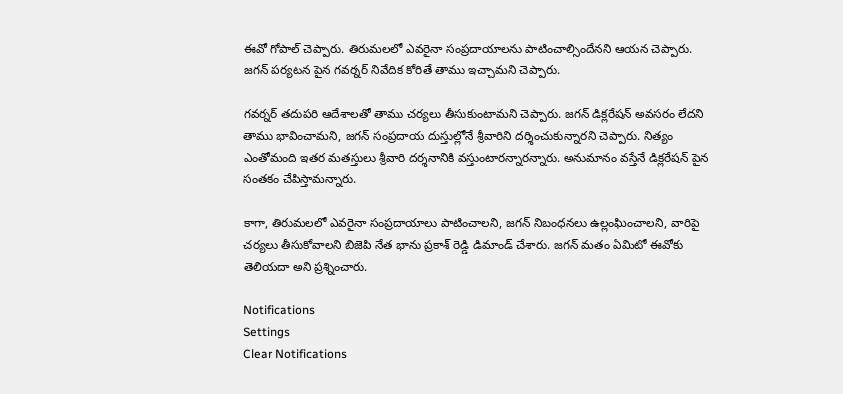ఈవో గోపాల్ చెప్పారు. తిరుమలలో ఎవరైనా సంప్రదాయాలను పాటించాల్సిందేనని ఆయన చెప్పారు. జగన్ పర్యటన పైన గవర్నర్ నివేదిక కోరితే తాము ఇచ్చామని చెప్పారు.

గవర్నర్ తదుపరి ఆదేశాలతో తాము చర్యలు తీసుకుంటామని చెప్పారు. జగన్ డిక్లరేషన్ అవసరం లేదని తాము భావించామని, జగన్ సంప్రదాయ దుస్తుల్లోనే శ్రీవారిని దర్శించుకున్నారని చెప్పారు. నిత్యం ఎంతోమంది ఇతర మతస్తులు శ్రీవారి దర్శనానికి వస్తుంటారన్నారన్నారు. అనుమానం వస్తేనే డిక్లరేషన్ పైన సంతకం చేపిస్తామన్నారు.

కాగా, తిరుమలలో ఎవరైనా సంప్రదాయాలు పాటించాలని, జగన్ నిబంధనలు ఉల్లంఘించాలని, వారిపై చర్యలు తీసుకోవాలని బిజెపి నేత భాను ప్రకాశ్ రెడ్డి డిమాండ్ చేశారు. జగన్ మతం ఏమిటో ఈవోకు తెలియదా అని ప్రశ్నించారు.

Notifications
Settings
Clear Notifications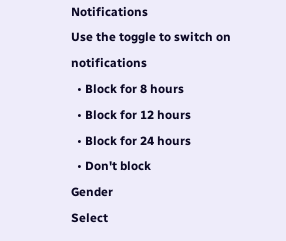Notifications
Use the toggle to switch on notifications
  • Block for 8 hours
  • Block for 12 hours
  • Block for 24 hours
  • Don't block
Gender
Select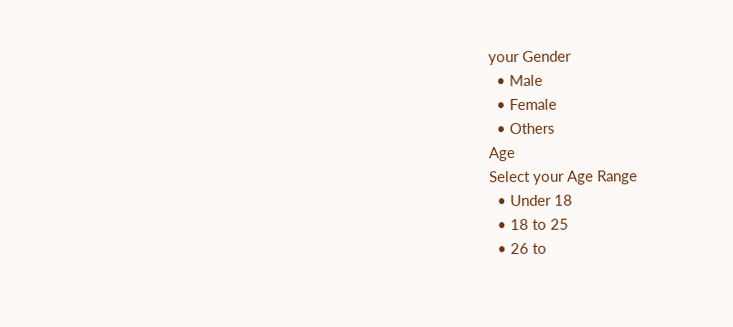your Gender
  • Male
  • Female
  • Others
Age
Select your Age Range
  • Under 18
  • 18 to 25
  • 26 to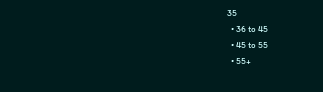35
  • 36 to 45
  • 45 to 55
  • 55+